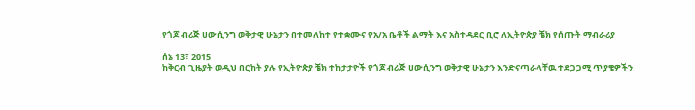የጎጆ ብሪጅ ሀውሲንግ ወቅታዊ ሁኔታን በተመለከተ የተቋሙና የአ/አ ቤቶች ልማት እና አስተዳደር ቢሮ ለኢትዮጵያ ቼክ የሰጡት ማብራሪያ

ሰኔ 13፣ 2015
ከቅርብ ጊዜያት ወዲህ በርከት ያሉ የኢትዮጵያ ቼክ ተከታታዮች የጎጆ ብሪጅ ሀውሲንግ ወቅታዊ ሁኔታን እንድናጣራላቸዉ ተደጋጋሚ ጥያቄዎችን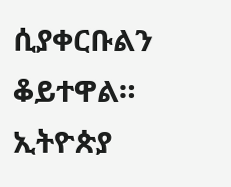ሲያቀርቡልን ቆይተዋል።
ኢትዮጵያ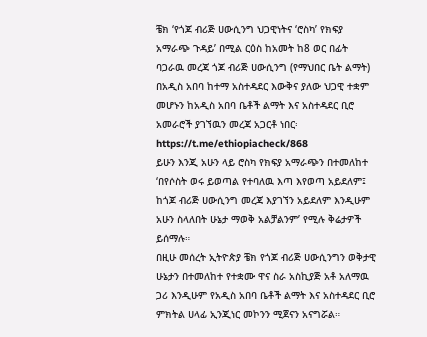ቼክ ‘የጎጆ ብሪጅ ሀውሲንግ ህጋዊነትና ‘ሮስካ’ የክፍያ አማራጭ ጉዳይ’ በሚል ርዕስ ከአመት ከ8 ወር በፊት ባጋራዉ መረጃ ጎጆ ብሪጅ ሀውሲንግ (የማህበር ቤት ልማት) በአዲስ አበባ ከተማ አስተዳደር እውቅና ያለው ህጋዊ ተቋም መሆኑን ከአዲስ አበባ ቤቶች ልማት እና አስተዳደር ቢሮ አመራሮች ያገኘዉን መረጃ አጋርቶ ነበር፡ https://t.me/ethiopiacheck/868
ይሁን እንጂ አሁን ላይ ሮስካ የክፍያ አማራጭን በተመለከተ ‘በየሶስት ወሩ ይወጣል የተባለዉ እጣ እየወጣ አይደለም፤ ከጎጆ ብሪጅ ሀውሲንግ መረጃ እያገኘን አይደለም እንዲሁም አሁን ስላለበት ሁኔታ ማወቅ አልቻልንም’ የሚሉ ቅሬታዎች ይሰማሉ።
በዚሁ መሰረት ኢትዮጵያ ቼክ የጎጆ ብሪጅ ሀውሲንግን ወቅታዊ ሁኔታን በተመለከተ የተቋሙ ዋና ስራ አስኪያጅ አቶ አለማዉ ጋሪ እንዲሁም የአዲስ አበባ ቤቶች ልማት እና አስተዳደር ቢሮ ምክትል ሀላፊ ኢንጂነር መኮንን ሚጀናን አናግሯል።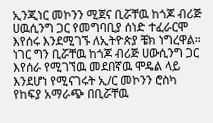ኢንጂነር መኮንን ሚጀና ቢሯቸዉ ከጎጆ ብሪጅ ሀዉሲንግ ጋር የመግባቢያ ሰነድ ተፈራርሞ እየሰሩ እንደሚገኙ ለኢትዮጵያ ቼክ ነግረዋል።
ነገር ግን ቢሯቸዉ ከጎጆ ብሪጅ ሀውሲንግ ጋር እየሰራ የሚገኘዉ መደበኛዉ ሞዴል ላይ እንደሆነ የሚናገሩት ኢ/ር መኮንን ሮስካ የከፍያ አማራጭ በቢሯቸዉ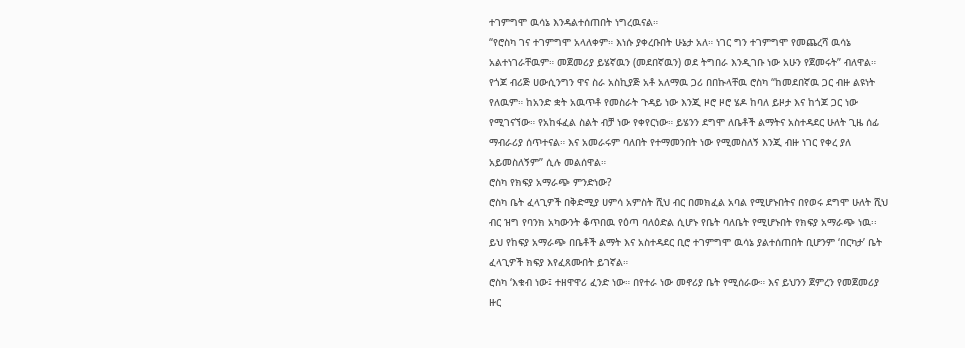ተገምግሞ ዉሳኔ እንዳልተሰጠበት ነግረዉናል።
“የሮስካ ገና ተገምግሞ አላለቀም። እነሱ ያቀረቡበት ሁኔታ አለ። ነገር ግን ተገምግሞ የመጨረሻ ዉሳኔ አልተነገራቸዉም። መጀመሪያ ይሄኛዉን (መደበኛዉን) ወደ ትግበራ እንዲገቡ ነው አሁን የጀመሩት” ብለዋል።
የጎጆ ብሪጅ ሀውሲንግን ዋና ስራ አስኪያጅ አቶ አለማዉ ጋሪ በበኩላቸዉ ሮስካ “ከመደበኛዉ ጋር ብዙ ልዩነት የለዉም። ከአንድ ቋት አዉጥቶ የመስራት ጉዳይ ነው እንጂ ዞሮ ዞሮ ሄዶ ከባለ ይዞታ እና ከጎጆ ጋር ነው የሚገናኘው። የአከፋፈል ስልት ብቻ ነው የቀየርነው። ይሄንን ደግሞ ለቤቶች ልማትና አስተዳደር ሁለት ጊዜ ሰፊ ማብራሪያ ሰጥተናል። እና አመራሩም ባለበት የተማመንበት ነው የሚመስለኝ እንጂ ብዙ ነገር የቀረ ያለ አይመስለኝም” ሲሉ መልሰዋል።
ሮስካ የክፍያ አማራጭ ምንድነው?
ሮስካ ቤት ፈላጊዎች በቅድሚያ ሀምሳ አምስት ሺህ ብር በመክፈል አባል የሚሆኑበትና በየወሩ ደግሞ ሁለት ሺህ ብር ዝግ የባንክ አካውንት ቆጥበዉ የዕጣ ባለዕድል ሲሆኑ የቤት ባለቤት የሚሆኑበት የክፍያ አማራጭ ነዉ፡፡
ይህ የከፍያ አማራጭ በቤቶች ልማት እና አስተዳደር ቢሮ ተገምግሞ ዉሳኔ ያልተሰጠበት ቢሆንም ‘በርካታ’ ቤት ፈላጊዎች ክፍያ እየፈጸሙበት ይገኛል።
ሮስካ ‘እቁብ ነው፤ ተዘዋዋሪ ፈንድ ነው። በየተራ ነው መኖሪያ ቤት የሚሰራው። እና ይህንን ጀምረን የመጀመሪያ ዙር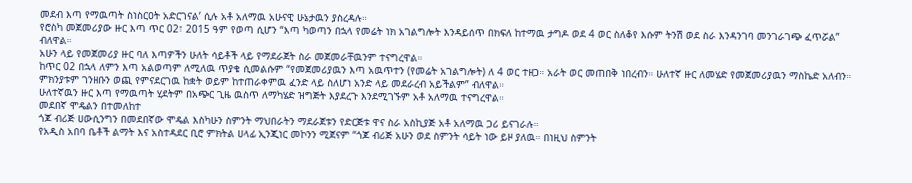መደብ እጣ የማዉጣት ስነስርዐት አድርገናል’ ሲሉ አቶ አለማዉ አሁናዊ ሁኔታዉን ያስረዳሉ።
የሮስካ መጀመሪያው ዙር እጣ ጥር 02፣ 2015 ዓም የወጣ ሲሆን “እጣ ካወጣን በኋላ የመሬት ነክ አገልግሎት እንዳይሰጥ በክፍለ ከተማዉ ታግዶ ወደ 4 ወር ስለቆየ እሱም ትንሽ ወደ ስራ እንዳንገባ መንገራገጭ ፈጥሯል” ብለዋል።
አሁን ላይ የመጀመሪያ ዙር ባለ እጣዎችን ሁለት ሳይቶች ላይ የማደራጀት ስራ መጀመራቸዉንም ተናግረዋል።
ከጥር 02 በኋላ ለምን እጣ አልወጣም ለሚለዉ ጥያቄ ሲመልሱም “የመጀመሪያዉን እጣ አዉጥተን (የመሬት አገልግሎት) ለ 4 ወር ተዘጋ። አራት ወር መጠበቅ ነበረብን። ሁለተኛ ዙር ለመሄድ የመጀመሪያዉን ማስኬድ አለብን። ምክንያቱም ገንዘቡን ወጪ የምናደርገዉ ከቋት ወይም ከተጠራቀምዉ ፈንድ ላይ ስለሆነ አንድ ላይ መደራረብ አይችልም” ብለዋል።
ሁለተኛዉን ዙር እጣ የማዉጣት ሂደትም በአጭር ጊዜ ዉስጥ ለማካሄድ ዝግጅት እያደረጉ እንደሚገኙም አቶ አለማዉ ተናግረዋል።
መደበኛ ሞዴልን በተመለከተ
ጎጆ ብሪጅ ሀውሲንግን በመደበኛው ሞዴል እስካሁን ስምንት ማህበራትን ማደራጀቱን የድርጅቱ ዋና ስራ አስኪያጅ አቶ አለማዉ ጋሪ ይናገራሉ።
የአዲስ አበባ ቤቶች ልማት እና አስተዳደር ቢሮ ምክትል ሀላፊ ኢንጂነር መኮንን ሚጀናም “ጎጆ ብሪጅ አሁን ወደ ስምንት ሳይት ነው ይዞ ያለዉ። በነዚህ ስምንት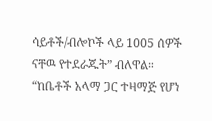ሳይቶች/ብሎኮች ላይ 1005 ሰዎች ናቸዉ የተደራጁት” ብለዋል።
“ከቤቶች አላማ ጋር ተዛማጅ የሆነ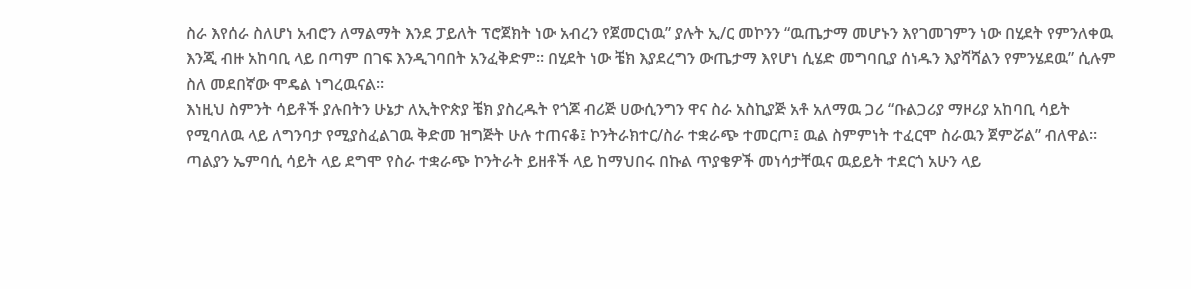ስራ እየሰራ ስለሆነ አብሮን ለማልማት እንደ ፓይለት ፕሮጀክት ነው አብረን የጀመርነዉ” ያሉት ኢ/ር መኮንን “ዉጤታማ መሆኑን እየገመገምን ነው በሂደት የምንለቀዉ እንጂ ብዙ አከባቢ ላይ በጣም በገፍ እንዲገባበት አንፈቅድም። በሂደት ነው ቼክ እያደረግን ውጤታማ እየሆነ ሲሄድ መግባቢያ ሰነዱን እያሻሻልን የምንሄደዉ” ሲሉም ስለ መደበኛው ሞዴል ነግረዉናል።
እነዚህ ስምንት ሳይቶች ያሉበትን ሁኔታ ለኢትዮጵያ ቼክ ያስረዱት የጎጆ ብሪጅ ሀውሲንግን ዋና ስራ አስኪያጅ አቶ አለማዉ ጋሪ “ቡልጋሪያ ማዞሪያ አከባቢ ሳይት የሚባለዉ ላይ ለግንባታ የሚያስፈልገዉ ቅድመ ዝግጅት ሁሉ ተጠናቆ፤ ኮንትራክተር/ስራ ተቋራጭ ተመርጦ፤ ዉል ስምምነት ተፈርሞ ስራዉን ጀምሯል” ብለዋል።
ጣልያን ኤምባሲ ሳይት ላይ ደግሞ የስራ ተቋራጭ ኮንትራት ይዘቶች ላይ ከማህበሩ በኩል ጥያቄዎች መነሳታቸዉና ዉይይት ተደርጎ አሁን ላይ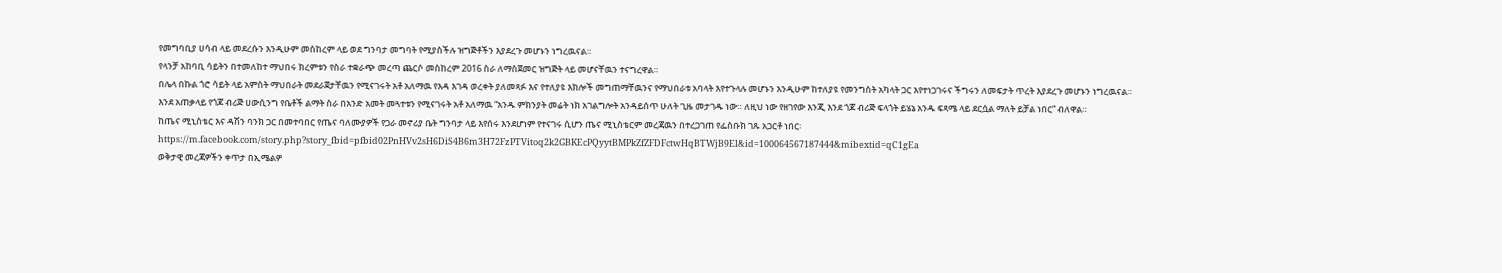የመግባቢያ ሀሳብ ላይ መደረሱን እንዲሁም መስከረም ላይ ወደ ግንባታ መግባት የሚያስችሉ ዝግጅቶችን እያደረጉ መሆኑን ነግረዉናል።
የላንቻ አከባቢ ሳይትን በተመለከተ ማህበሩ ክረምቱን የስራ ተቋራጭ መረጣ ጨርሶ መስከረም 2016 ስራ ለማስጀመር ዝግጅት ላይ መሆናቸዉን ተናግረዋል።
በሌላ በኩል ጎሮ ሳይት ላይ አምስት ማህበራት መደራጀታቸዉን የሚናገሩት አቶ አለማዉ የእዳ እገዳ ወረቀት ያለመጻፉ እና የተለያዩ እክሎች መግጠማቸዉንና የማህበራቱ አባላት እየተጉላሉ መሆኑን እንዲሁም ከተለያዩ የመንግስት አካላት ጋር እየተነጋገሩና ችግሩን ለመፍታት ጥረት እያደረጉ መሆኑን ነግረዉናል።
እንደ አጠቃላይ የጎጆ ብሪጅ ሀውሲንግ የቤቶች ልማት ስራ በአንድ አመት መጓተቱን የሚናገሩት አቶ አለማዉ “አንዱ ምክንያት መሬት ነክ አገልግሎት አንዳይሰጥ ሁለት ጊዜ መታገዱ ነው። ለዚህ ነው የዘገየው እንጂ እንደ ጎጆ ብሪጅ ፍላጎት ይሄኔ አንዱ ፍጻሜ ላይ ደርሷል ማለት ይቻል ነበር” ብለዋል።
ከጤና ሚኒስቴር እና ዳሽን ባንክ ጋር በመተባበር የጤና ባለሙያዎች የጋራ መኖሪያ ቤት ግንባታ ላይ እየሰሩ እንደሆነም የተናገሩ ሲሆን ጤና ሚኒስቴርም መረጃዉን በተረጋገጠ የፌስቡክ ገጹ አጋርቶ ነበር፡ https://m.facebook.com/story.php?story_fbid=pfbid02PnHVv2sH6DiS4B6m3H72FzPTVitoq2k2GBKEcPQyytBMPkZfZFDFctwHqBTWjB9El&id=100064567187444&mibextid=qC1gEa
ወቅታዊ መረጃዎችን ቀጥታ በኢሜልዎ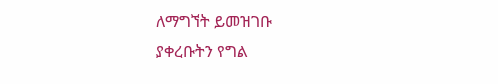ለማግኘት ይመዝገቡ
ያቀረቡትን የግል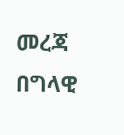መረጃ በግላዊ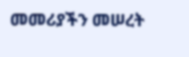መመሪያችን መሠረት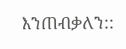እንጠብቃለን::